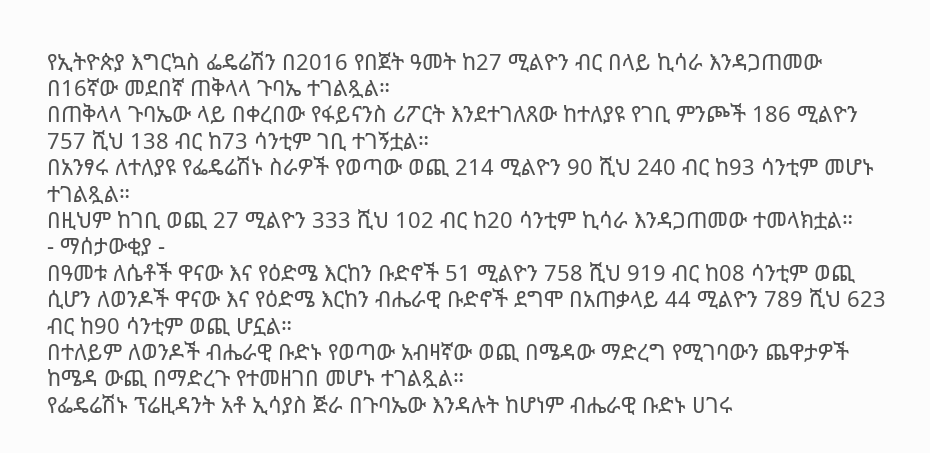የኢትዮጵያ እግርኳስ ፌዴሬሽን በ2016 የበጀት ዓመት ከ27 ሚልዮን ብር በላይ ኪሳራ እንዳጋጠመው በ16ኛው መደበኛ ጠቅላላ ጉባኤ ተገልጿል።
በጠቅላላ ጉባኤው ላይ በቀረበው የፋይናንስ ሪፖርት እንደተገለጸው ከተለያዩ የገቢ ምንጮች 186 ሚልዮን 757 ሺህ 138 ብር ከ73 ሳንቲም ገቢ ተገኝቷል።
በአንፃሩ ለተለያዩ የፌዴሬሽኑ ስራዎች የወጣው ወጪ 214 ሚልዮን 90 ሺህ 240 ብር ከ93 ሳንቲም መሆኑ ተገልጿል።
በዚህም ከገቢ ወጪ 27 ሚልዮን 333 ሺህ 102 ብር ከ20 ሳንቲም ኪሳራ እንዳጋጠመው ተመላክቷል።
- ማሰታውቂያ -
በዓመቱ ለሴቶች ዋናው እና የዕድሜ እርከን ቡድኖች 51 ሚልዮን 758 ሺህ 919 ብር ከ08 ሳንቲም ወጪ ሲሆን ለወንዶች ዋናው እና የዕድሜ እርከን ብሔራዊ ቡድኖች ደግሞ በአጠቃላይ 44 ሚልዮን 789 ሺህ 623 ብር ከ90 ሳንቲም ወጪ ሆኗል።
በተለይም ለወንዶች ብሔራዊ ቡድኑ የወጣው አብዛኛው ወጪ በሜዳው ማድረግ የሚገባውን ጨዋታዎች ከሜዳ ውጪ በማድረጉ የተመዘገበ መሆኑ ተገልጿል።
የፌዴሬሽኑ ፕሬዚዳንት አቶ ኢሳያስ ጅራ በጉባኤው እንዳሉት ከሆነም ብሔራዊ ቡድኑ ሀገሩ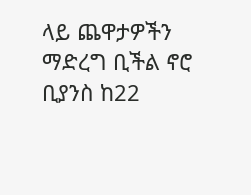ላይ ጨዋታዎችን ማድረግ ቢችል ኖሮ ቢያንስ ከ22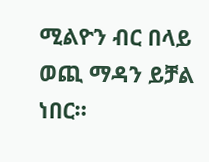ሚልዮን ብር በላይ ወጪ ማዳን ይቻል ነበር።